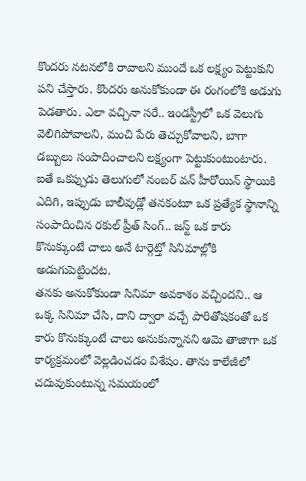కొందరు నటనలోకి రావాలని ముందే ఒక లక్ష్యం పెట్టుకుని పని చేస్తారు. కొందరు అనుకోకుండా ఈ రంగంలోకి అడుగు పెడతారు. ఎలా వచ్చినా సరే.. ఇండస్ట్రీలో ఒక వెలుగు వెలిగిపోవాలని, మంచి పేరు తెచ్చుకోవాలని, బాగా డబ్బులు సంపాదించాలని లక్ష్యంగా పెట్టుకుంటుంటారు. ఐతే ఒకప్పుడు తెలుగులో నంబర్ వన్ హీరోయిన్ స్థాయికి ఎదిగి, ఇప్పుడు బాలీవుడ్లో తనకంటూ ఒక ప్రత్యేక స్థానాన్ని సంపాదించిన రకుల్ ప్రీత్ సింగ్.. జస్ట్ ఒక కారు కొనుక్కుంటే చాలు అనే టార్గెట్తో సినిమాల్లోకి అడుగుపెట్టిందట.
తనకు అనుకోకుండా సినిమా అవకాశం వచ్చిందని.. ఆ ఒక్క సినిమా చేసి, దాని ద్వారా వచ్చే పారితోషకంతో ఒక కారు కొనుక్కుంటే చాలు అనుకున్నానని ఆమె తాజాగా ఒక కార్యక్రమంలో వెల్లడించడం విశేషం. తాను కాలేజీలో చదువుకుంటున్న సమయంలో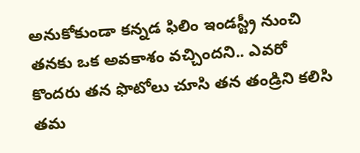అనుకోకుండా కన్నడ ఫిలిం ఇండస్ట్రీ నుంచి తనకు ఒక అవకాశం వచ్చిందని.. ఎవరో కొందరు తన ఫొటోలు చూసి తన తండ్రిని కలిసి తమ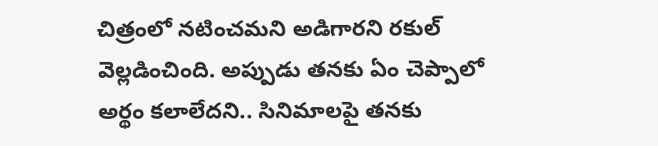చిత్రంలో నటించమని అడిగారని రకుల్ వెల్లడించింది. అప్పుడు తనకు ఏం చెప్పాలో అర్థం కలాలేదని.. సినిమాలపై తనకు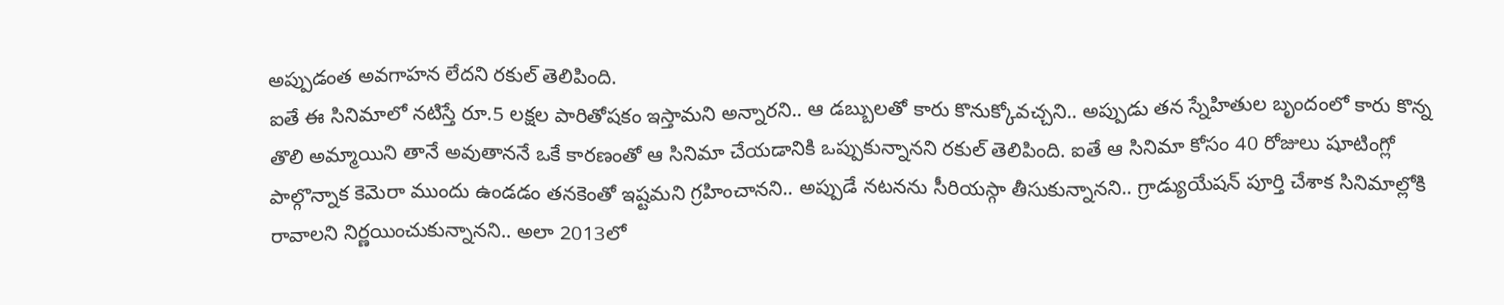అప్పుడంత అవగాహన లేదని రకుల్ తెలిపింది.
ఐతే ఈ సినిమాలో నటిస్తే రూ.5 లక్షల పారితోషకం ఇస్తామని అన్నారని.. ఆ డబ్బులతో కారు కొనుక్కోవచ్చని.. అప్పుడు తన స్నేహితుల బృందంలో కారు కొన్న తొలి అమ్మాయిని తానే అవుతాననే ఒకే కారణంతో ఆ సినిమా చేయడానికి ఒప్పుకున్నానని రకుల్ తెలిపింది. ఐతే ఆ సినిమా కోసం 40 రోజులు షూటింగ్లో పాల్గొన్నాక కెమెరా ముందు ఉండడం తనకెంతో ఇష్టమని గ్రహించానని.. అప్పుడే నటనను సీరియస్గా తీసుకున్నానని.. గ్రాడ్యుయేషన్ పూర్తి చేశాక సినిమాల్లోకి రావాలని నిర్ణయించుకున్నానని.. అలా 2013లో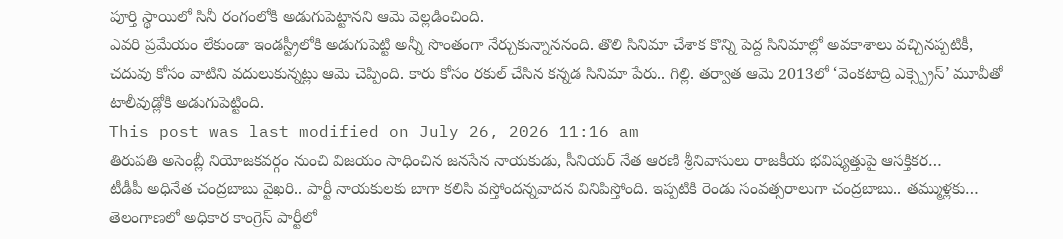పూర్తి స్థాయిలో సినీ రంగంలోకి అడుగుపెట్టానని ఆమె వెల్లడించింది.
ఎవరి ప్రమేయం లేకుండా ఇండస్ట్రీలోకి అడుగుపెట్టి అన్నీ సొంతంగా నేర్చుకున్నాననంది. తొలి సినిమా చేశాక కొన్ని పెద్ద సినిమాల్లో అవకాశాలు వచ్చినప్పటికీ, చదువు కోసం వాటిని వదులుకున్నట్లు ఆమె చెప్పింది. కారు కోసం రకుల్ చేసిన కన్నడ సినిమా పేరు.. గిల్లి. తర్వాత ఆమె 2013లో ‘వెంకటాద్రి ఎక్స్ప్రెస్’ మూవీతో టాలీవుడ్లోకి అడుగుపెట్టింది.
This post was last modified on July 26, 2026 11:16 am
తిరుపతి అసెంబ్లీ నియోజకవర్గం నుంచి విజయం సాధించిన జనసేన నాయకుడు, సీనియర్ నేత ఆరణి శ్రీనివాసులు రాజకీయ భవిష్యత్తుపై ఆసక్తికర…
టీడీపీ అధినేత చంద్రబాబు వైఖరి.. పార్టీ నాయకులకు బాగా కలిసి వస్తోందన్నవాదన వినిపిస్తోంది. ఇప్పటికి రెండు సంవత్సరాలుగా చంద్రబాబు.. తమ్ముళ్లకు…
తెలంగాణలో అధికార కాంగ్రెస్ పార్టీలో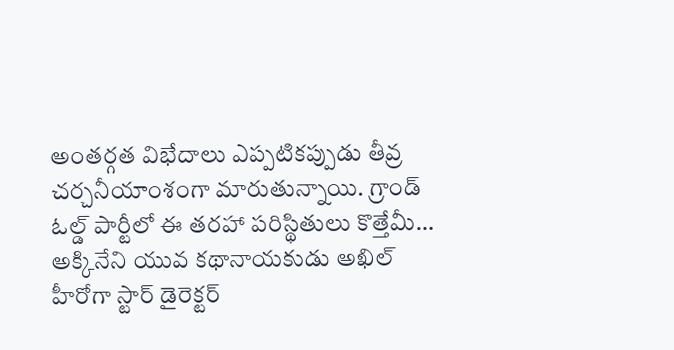అంతర్గత విభేదాలు ఎప్పటికప్పుడు తీవ్ర చర్చనీయాంశంగా మారుతున్నాయి. గ్రాండ్ ఓల్డ్ పార్టీలో ఈ తరహా పరిస్థితులు కొత్తేమీ…
అక్కినేని యువ కథానాయకుడు అఖిల్ హీరోగా స్టార్ డైరెక్టర్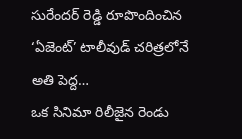సురేందర్ రెడ్డి రూపొందించిన ‘ఏజెంట్’ టాలీవుడ్ చరిత్రలోనే అతి పెద్ద…
ఒక సినిమా రిలీజైన రెండు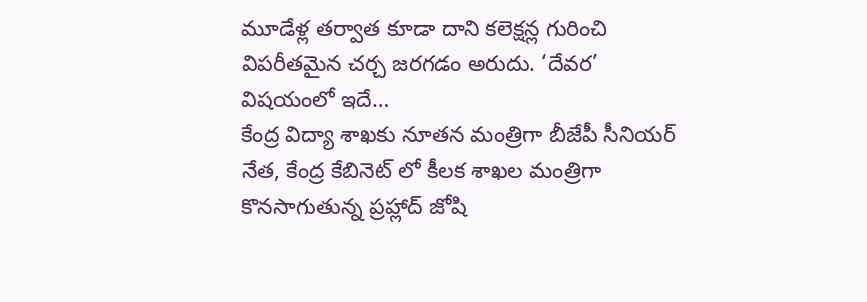మూడేళ్ల తర్వాత కూడా దాని కలెక్షన్ల గురించి విపరీతమైన చర్చ జరగడం అరుదు. ‘దేవర’ విషయంలో ఇదే…
కేంద్ర విద్యా శాఖకు నూతన మంత్రిగా బీజేపీ సీనియర్ నేత, కేంద్ర కేబినెట్ లో కీలక శాఖల మంత్రిగా కొనసాగుతున్న ప్రహ్లాద్ జోషి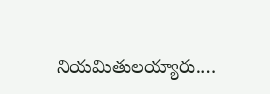నియమితులయ్యారు.…